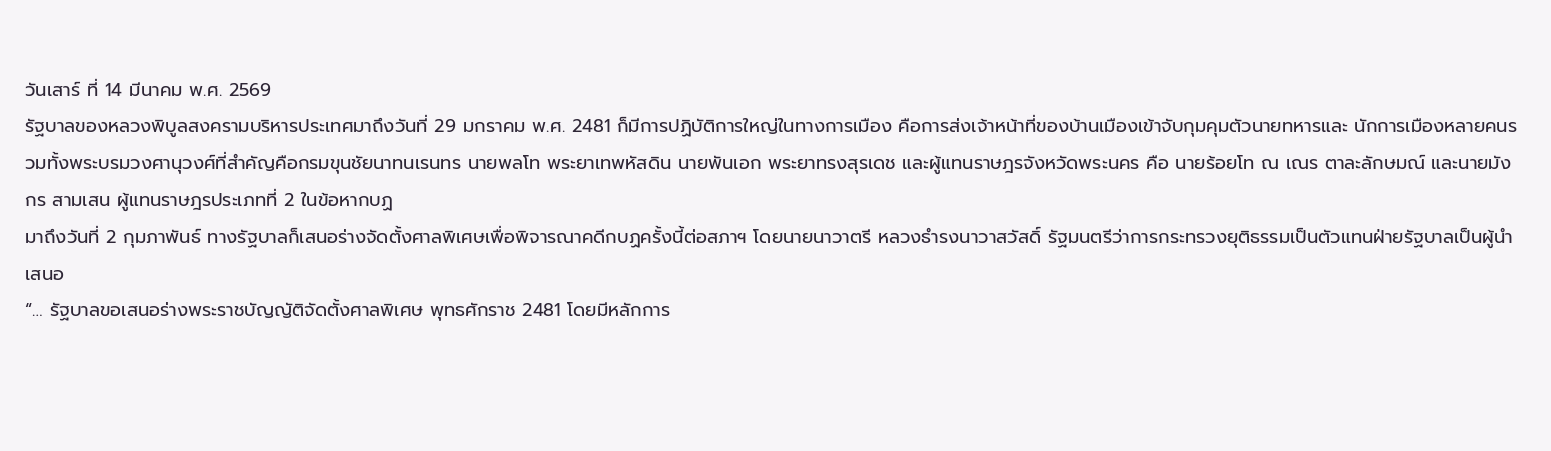วันเสาร์ ที่ 14 มีนาคม พ.ศ. 2569
รัฐบาลของหลวงพิบูลสงครามบริหารประเทศมาถึงวันที่ 29 มกราคม พ.ศ. 2481 ก็มีการปฏิบัติการใหญ่ในทางการเมือง คือการส่งเจ้าหน้าที่ของบ้านเมืองเข้าจับกุมคุมตัวนายทหารและ นักการเมืองหลายคนรวมทั้งพระบรมวงศานุวงศ์ที่สำคัญคือกรมขุนชัยนาทนเรนทร นายพลโท พระยาเทพหัสดิน นายพันเอก พระยาทรงสุรเดช และผู้แทนราษฎรจังหวัดพระนคร คือ นายร้อยโท ณ เณร ตาละลักษมณ์ และนายมังกร สามเสน ผู้แทนราษฎรประเภทที่ 2 ในข้อหากบฏ
มาถึงวันที่ 2 กุมภาพันธ์ ทางรัฐบาลก็เสนอร่างจัดตั้งศาลพิเศษเพื่อพิจารณาคดีกบฏครั้งนี้ต่อสภาฯ โดยนายนาวาตรี หลวงธำรงนาวาสวัสดิ์ รัฐมนตรีว่าการกระทรวงยุติธรรมเป็นตัวแทนฝ่ายรัฐบาลเป็นผู้นำเสนอ
“… รัฐบาลขอเสนอร่างพระราชบัญญัติจัดตั้งศาลพิเศษ พุทธศักราช 2481 โดยมีหลักการ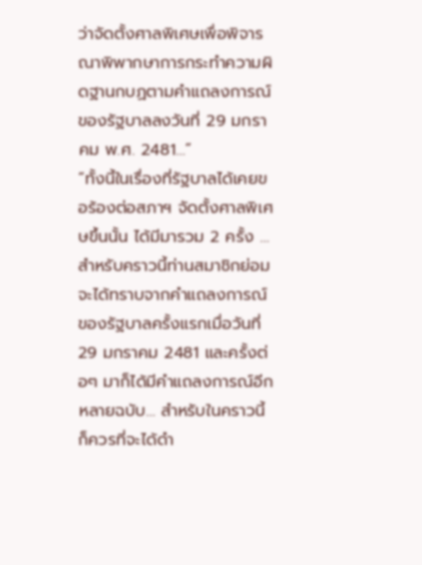ว่าจัดตั้งศาลพิเศษเพื่อพิจารณาพิพากษาการกระทำความผิดฐานกบฏตามคำแถลงการณ์ ของรัฐบาลลงวันที่ 29 มกราคม พ.ศ. 2481…”
“ทั้งนี้ในเรื่องที่รัฐบาลได้เคยขอร้องต่อสภาฯ จัดตั้งศาลพิเศษขึ้นนั้น ได้มีมารวม 2 ครั้ง … สำหรับคราวนี้ท่านสมาชิกย่อมจะได้ทราบจากคำแถลงการณ์ของรัฐบาลครั้งแรกเมื่อวันที่ 29 มกราคม 2481 และครั้งต่อๆ มาก็ได้มีคำแถลงการณ์อีกหลายฉบับ… สำหรับในคราวนี้ก็ควรที่จะได้ดำ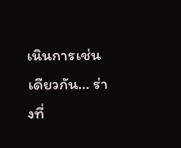เนินการเช่นเดียวกัน… ร่างที่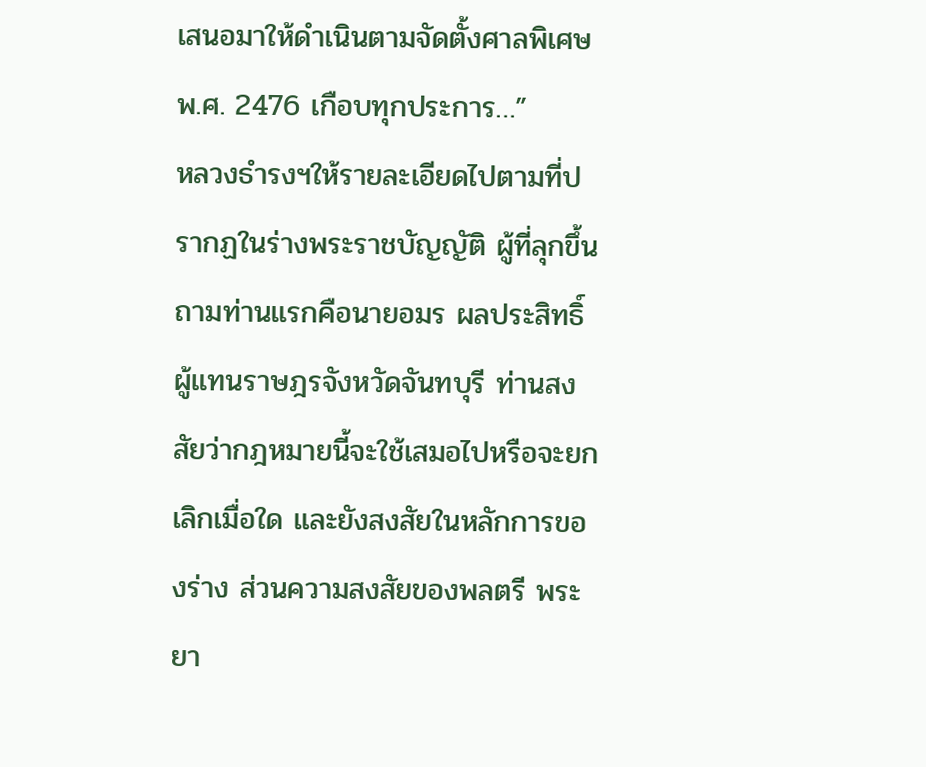เสนอมาให้ดำเนินตามจัดตั้งศาลพิเศษ พ.ศ. 2476 เกือบทุกประการ…”
หลวงธำรงฯให้รายละเอียดไปตามที่ปรากฏในร่างพระราชบัญญัติ ผู้ที่ลุกขึ้นถามท่านแรกคือนายอมร ผลประสิทธิ์ ผู้แทนราษฎรจังหวัดจันทบุรี ท่านสงสัยว่ากฎหมายนี้จะใช้เสมอไปหรือจะยกเลิกเมื่อใด และยังสงสัยในหลักการของร่าง ส่วนความสงสัยของพลตรี พระยา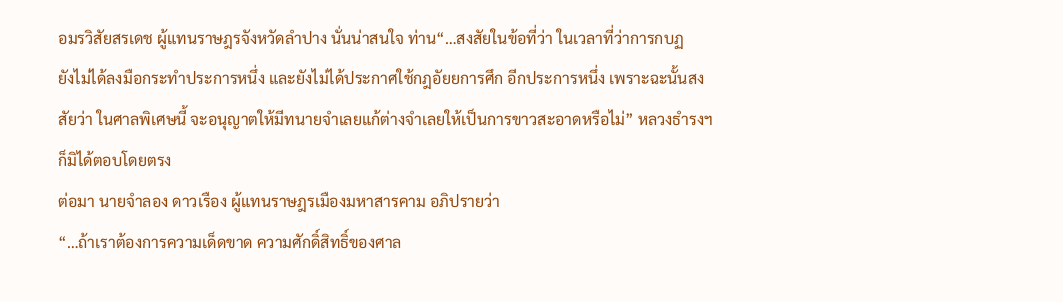อมรวิสัยสรเดช ผู้แทนราษฎรจังหวัดลำปาง นั่นน่าสนใจ ท่าน“…สงสัยในข้อที่ว่า ในเวลาที่ว่าการกบฏ
ยังไม่ได้ลงมือกระทำประการหนึ่ง และยังไม่ได้ประกาศใช้กฎอัยยการศึก อีกประการหนึ่ง เพราะฉะนั้นสงสัยว่า ในศาลพิเศษนี้ จะอนุญาตให้มีทนายจำเลยแก้ต่างจำเลยให้เป็นการขาวสะอาดหรือไม่” หลวงธำรงฯก็มิได้ตอบโดยตรง
ต่อมา นายจำลอง ดาวเรือง ผู้แทนราษฎรเมืองมหาสารคาม อภิปรายว่า
“…ถ้าเราต้องการความเด็ดขาด ความศักดิ์สิทธิ์ของศาล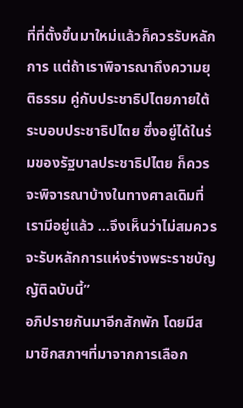ที่ที่ตั้งขึ้นมาใหม่แล้วก็ควรรับหลักการ แต่ถ้าเราพิจารณาถึงความยุติธรรม คู่กับประชาธิปไตยภายใต้ระบอบประชาธิปไตย ซึ่งอยู่ได้ในร่มของรัฐบาลประชาธิปไตย ก็ควรจะพิจารณาบ้างในทางศาลเดิมที่เรามีอยู่แล้ว …จึงเห็นว่าไม่สมควรจะรับหลักการแห่งร่างพระราชบัญญัติฉบับนี้”
อภิปรายกันมาอีกสักพัก โดยมีสมาชิกสภาฯที่มาจากการเลือก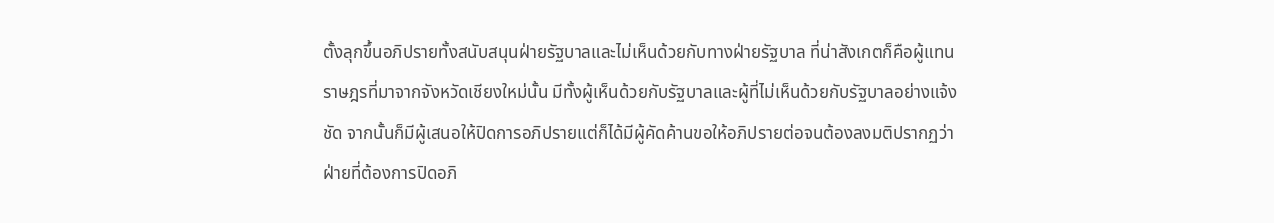ตั้งลุกขึ้นอภิปรายทั้งสนับสนุนฝ่ายรัฐบาลและไม่เห็นด้วยกับทางฝ่ายรัฐบาล ที่น่าสังเกตก็คือผู้แทนราษฎรที่มาจากจังหวัดเชียงใหม่นั้น มีทั้งผู้เห็นด้วยกับรัฐบาลและผู้ที่ไม่เห็นด้วยกับรัฐบาลอย่างแจ้งชัด จากนั้นก็มีผู้เสนอให้ปิดการอภิปรายแต่ก็ได้มีผู้คัดค้านขอให้อภิปรายต่อจนต้องลงมติปรากฏว่าฝ่ายที่ต้องการปิดอภิ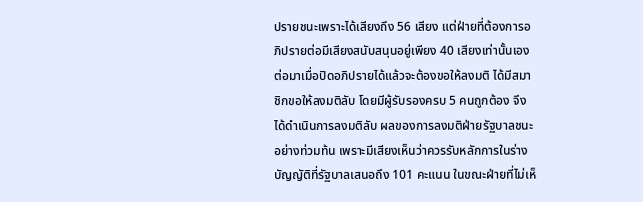ปรายชนะเพราะได้เสียงถึง 56 เสียง แต่ฝ่ายที่ต้องการอภิปรายต่อมีเสียงสนับสนุนอยู่เพียง 40 เสียงเท่านั้นเอง ต่อมาเมื่อปิดอภิปรายได้แล้วจะต้องขอให้ลงมติ ได้มีสมาชิกขอให้ลงมติลับ โดยมีผู้รับรองครบ 5 คนถูกต้อง จึงได้ดำเนินการลงมติลับ ผลของการลงมติฝ่ายรัฐบาลชนะอย่างท่วมท้น เพราะมีเสียงเห็นว่าควรรับหลักการในร่างบัญญัติที่รัฐบาลเสนอถึง 101 คะแนน ในขณะฝ่ายที่ไม่เห็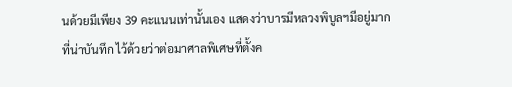นด้วยมีเพียง 39 คะแนนเท่านั้นเอง แสดงว่าบารมีหลวงพิบูลฯมีอยู่มาก
ที่น่าบันทึก ไว้ด้วยว่าต่อมาศาลพิเศษที่ตั้งค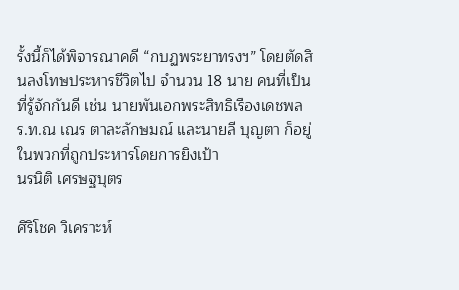รั้งนี้ก็ได้พิจารณาคดี “กบฏพระยาทรงฯ” โดยตัดสินลงโทษประหารชีวิตไป จำนวน 18 นาย คนที่เป็นที่รู้จักกันดี เช่น นายพันเอกพระสิทธิเรืองเดชพล ร.ท.ณ เณร ตาละลักษมณ์ และนายลี บุญตา ก็อยู่ในพวกที่ถูกประหารโดยการยิงเป้า
นรนิติ เศรษฐบุตร

ศิริโชค วิเคราะห์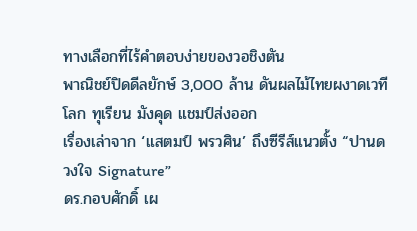ทางเลือกที่ไร้คำตอบง่ายของวอชิงตัน
พาณิชย์ปิดดีลยักษ์ 3,000 ล้าน ดันผลไม้ไทยผงาดเวทีโลก ทุเรียน มังคุด แชมป์ส่งออก
เรื่องเล่าจาก ‘แสตมป์ พรวศิน’ ถึงซีรีส์แนวตั้ง “ปานดวงใจ Signature”
ดร.กอบศักดิ์ เผ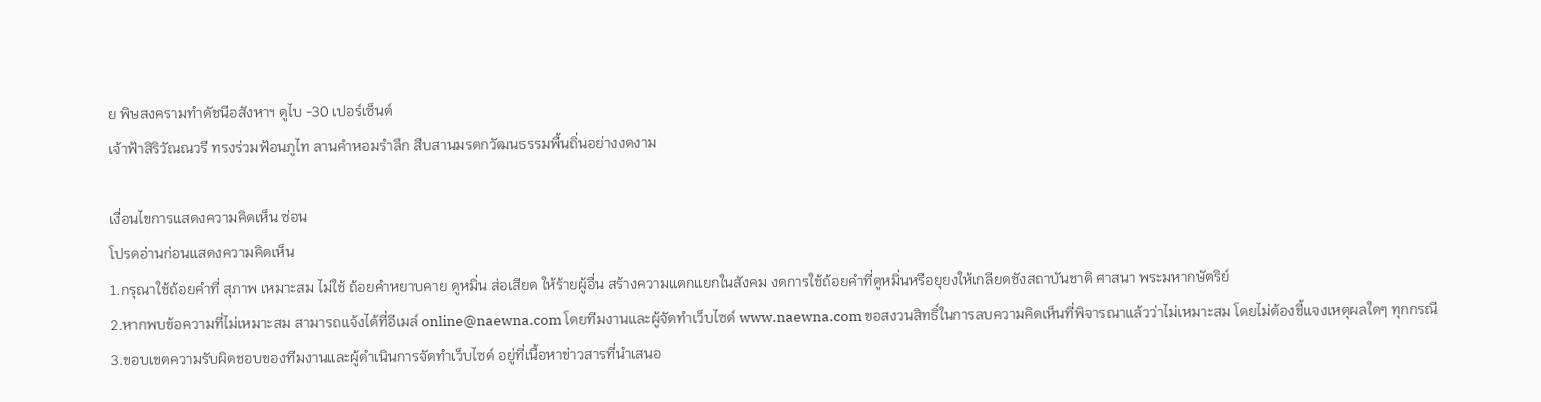ย พิษสงครามทำดัชนีอสังหาฯ ดูไบ -30 เปอร์เซ็นต์
เจ้าฟ้าสิริวัณณวรี ทรงร่วมฟ้อนภูไท ลานคำหอมรำลึก สืบสานมรดกวัฒนธรรมพื้นถิ่นอย่างงดงาม

เงื่อนไขการแสดงความคิดเห็น ซ่อน
โปรดอ่านก่อนแสดงความคิดเห็น
1.กรุณาใช้ถ้อยคำที่ สุภาพ เหมาะสม ไม่ใช้ ถ้อยคำหยาบคาย ดูหมิ่น ส่อเสียด ให้ร้ายผู้อื่น สร้างความแตกแยกในสังคม งดการใช้ถ้อยคำที่ดูหมิ่นหรือยุยงให้เกลียดชังสถาบันชาติ ศาสนา พระมหากษัตริย์
2.หากพบข้อความที่ไม่เหมาะสม สามารถแจ้งได้ที่อีเมล์ online@naewna.com โดยทีมงานและผู้จัดทำเว็บไซด์ www.naewna.com ขอสงวนสิทธิ์ในการลบความคิดเห็นที่พิจารณาแล้วว่าไม่เหมาะสม โดยไม่ต้องชี้แจงเหตุผลใดๆ ทุกกรณี
3.ขอบเขตความรับผิดชอบของทีมงานและผู้ดำเนินการจัดทำเว็บไซด์ อยู่ที่เนื้อหาข่าวสารที่นำเสนอ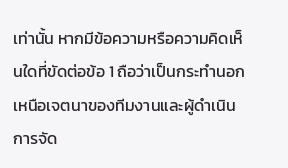เท่านั้น หากมีข้อความหรือความคิดเห็นใดที่ขัดต่อข้อ 1 ถือว่าเป็นกระทำนอกเหนือเจตนาของทีมงานและผู้ดำเนินการจัด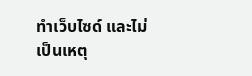ทำเว็บไซด์ และไม่เป็นเหตุ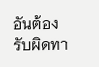อันต้องรับผิดทา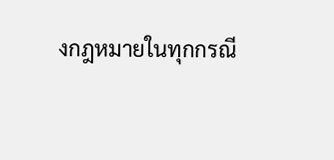งกฎหมายในทุกกรณี